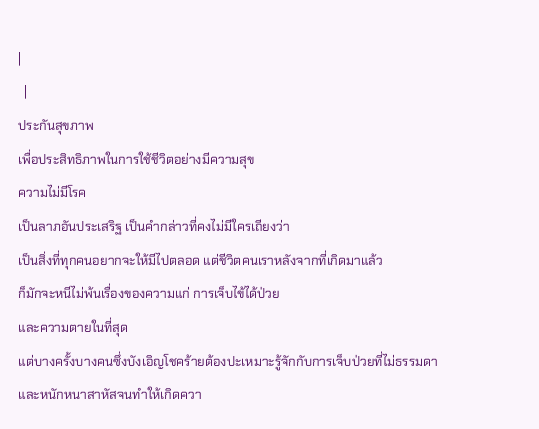|
  |
ประกันสุขภาพ
เพื่อประสิทธิภาพในการใช้ชีวิตอย่างมีความสุข
ความไม่มีโรค
เป็นลาภอันประเสริฐ เป็นคำกล่าวที่คงไม่มีใครเถียงว่า
เป็นสิ่งที่ทุกคนอยากจะให้มีไปตลอด แต่ชีวิตคนเราหลังจากที่เกิดมาแล้ว
ก็มักจะหนีไม่พ้นเรื่องของความแก่ การเจ็บไข้ได้ป่วย
และความตายในที่สุด
แต่บางครั้งบางคนซึ่งบังเอิญโชคร้ายต้องปะเหมาะรู้จักกับการเจ็บป่วยที่ไม่ธรรมดา
และหนักหนาสาหัสจนทำให้เกิดควา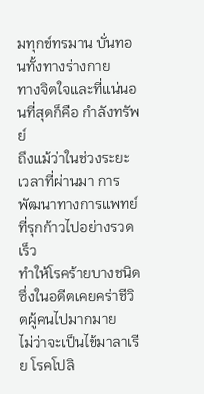มทุกข์ทรมาน บั่นทอนทั้งทางร่างกาย
ทางจิตใจและที่แน่นอนที่สุดก็คือ กำลังทรัพย์
ถึงแม้ว่าในช่วงระยะเวลาที่ผ่านมา การพัฒนาทางการแพทย์ที่รุกก้าวไปอย่างรวดเร็ว
ทำให้โรคร้ายบางชนิดซึ่งในอดีตเคยคร่าชีวิตผู้คนไปมากมาย
ไม่ว่าจะเป็นไข้มาลาเรีย โรคโปลิ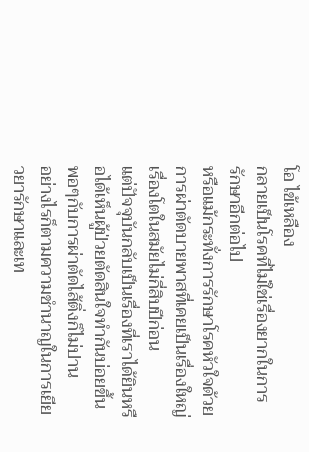โอ ไข้เหลือง
กลายเป็นโรคที่ไม่ใช่เรื่องยากในการรักษาอีกต่อไป
หรือแม้กระทั่งการรักษาโรคหัวใจด้วยการผ่าตัดบายพาสที่เคยเป็นเรื่องใหญ่เรื่องโตในสมัยไม่กี่สิบปีก่อน
แต่ปัจจุบันกลับเป็นเรื่องที่เราได้ยินหรือได้เห็นผู้ป่วยตัดสินใจทำกันบ่อยขึ้นพอๆกับการผ่าตัดไส้ติ่งก็ไม่ปาน
อย่างไรก็ตามความชำนาญในการเยียวยารักษาและเท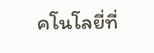คโนโลยี่ที่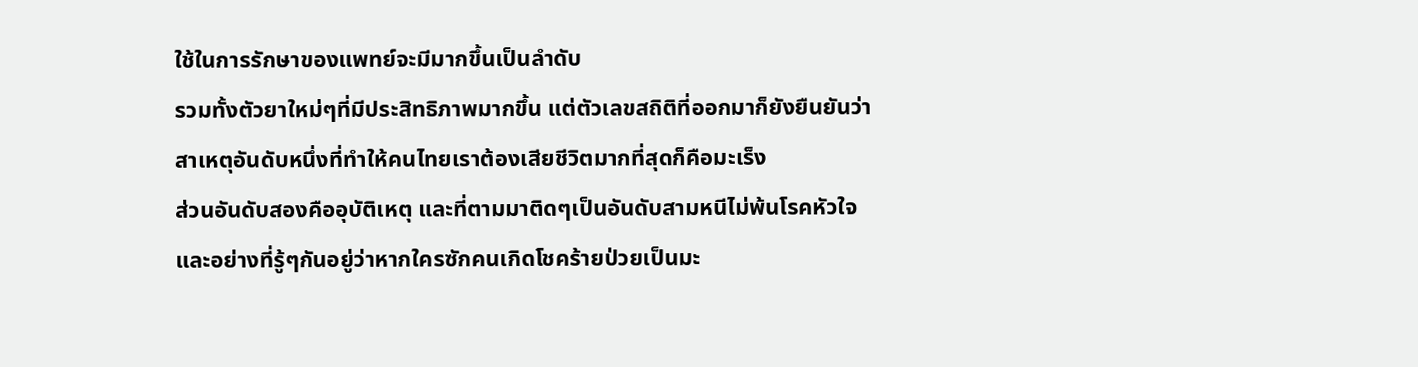ใช้ในการรักษาของแพทย์จะมีมากขึ้นเป็นลำดับ
รวมทั้งตัวยาใหม่ๆที่มีประสิทธิภาพมากขึ้น แต่ตัวเลขสถิติที่ออกมาก็ยังยืนยันว่า
สาเหตุอันดับหนึ่งที่ทำให้คนไทยเราต้องเสียชีวิตมากที่สุดก็คือมะเร็ง
ส่วนอันดับสองคืออุบัติเหตุ และที่ตามมาติดๆเป็นอันดับสามหนีไม่พ้นโรคหัวใจ
และอย่างที่รู้ๆกันอยู่ว่าหากใครซักคนเกิดโชคร้ายป่วยเป็นมะ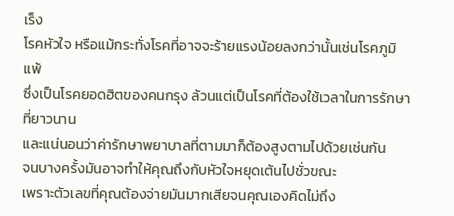เร็ง
โรคหัวใจ หรือแม้กระทั่งโรคที่อาจจะร้ายแรงน้อยลงกว่านั้นเช่นโรคภูมิแพ้
ซึ่งเป็นโรคยอดฮิตของคนกรุง ล้วนแต่เป็นโรคที่ต้องใช้เวลาในการรักษาที่ยาวนาน
และแน่นอนว่าค่ารักษาพยาบาลที่ตามมาก็ต้องสูงตามไปด้วยเช่นกัน
จนบางครั้งมันอาจทำให้คุณถึงกับหัวใจหยุดเต้นไปชั่วขณะ
เพราะตัวเลขที่คุณต้องจ่ายมันมากเสียจนคุณเองคิดไม่ถึง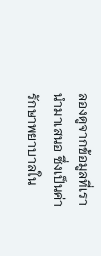ลองดูจากข้อมูลที่เรานำมาเสนอ ซึ่งเป็นค่ารักษาพยาบาลใน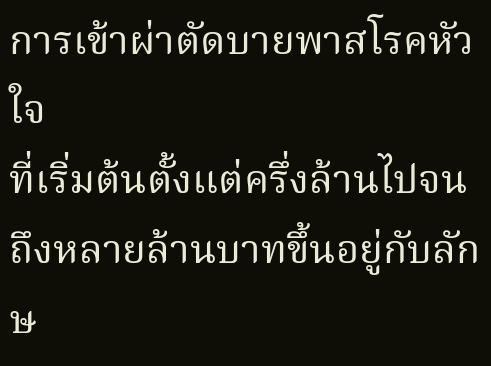การเข้าผ่าตัดบายพาสโรคหัวใจ
ที่เริ่มต้นตั้งแต่ครึ่งล้านไปจนถึงหลายล้านบาทขึ้นอยู่กับลักษ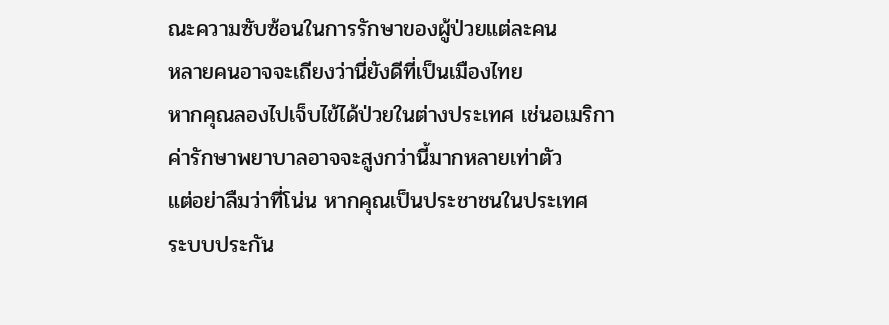ณะความซับซ้อนในการรักษาของผู้ป่วยแต่ละคน
หลายคนอาจจะเถียงว่านี่ยังดีที่เป็นเมืองไทย
หากคุณลองไปเจ็บไข้ได้ป่วยในต่างประเทศ เช่นอเมริกา
ค่ารักษาพยาบาลอาจจะสูงกว่านี้มากหลายเท่าตัว
แต่อย่าลืมว่าที่โน่น หากคุณเป็นประชาชนในประเทศ
ระบบประกัน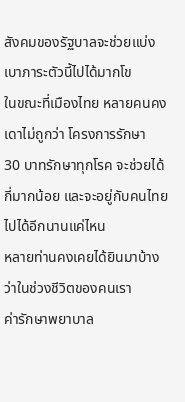สังคมของรัฐบาลจะช่วยแบ่งเบาภาระตัวนี้ไปได้มากโข
ในขณะที่เมืองไทย หลายคนคงเดาไม่ถูกว่า โครงการรักษา
30 บาทรักษาทุกโรค จะช่วยได้กี่มากน้อย และจะอยู่กับคนไทยไปได้อีกนานแค่ไหน
หลายท่านคงเคยได้ยินมาบ้างว่าในช่วงชีวิตของคนเรา
ค่ารักษาพยาบาล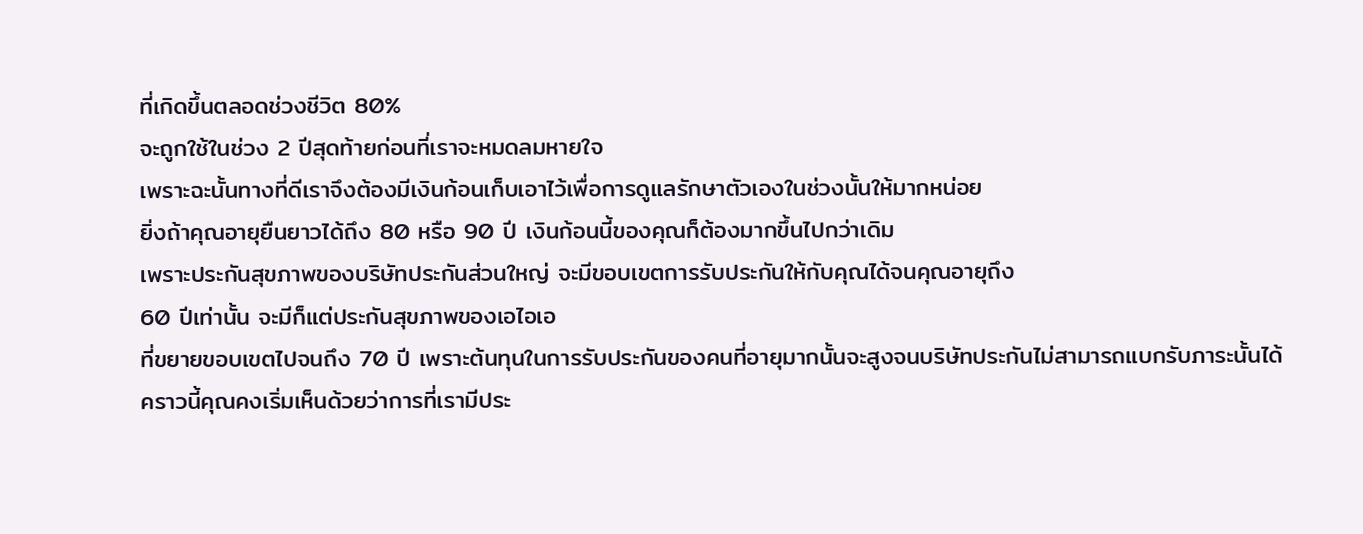ที่เกิดขึ้นตลอดช่วงชีวิต 80%
จะถูกใช้ในช่วง 2 ปีสุดท้ายก่อนที่เราจะหมดลมหายใจ
เพราะฉะนั้นทางที่ดีเราจึงต้องมีเงินก้อนเก็บเอาไว้เพื่อการดูแลรักษาตัวเองในช่วงนั้นให้มากหน่อย
ยิ่งถ้าคุณอายุยืนยาวได้ถึง 80 หรือ 90 ปี เงินก้อนนี้ของคุณก็ต้องมากขึ้นไปกว่าเดิม
เพราะประกันสุขภาพของบริษัทประกันส่วนใหญ่ จะมีขอบเขตการรับประกันให้กับคุณได้จนคุณอายุถึง
60 ปีเท่านั้น จะมีก็แต่ประกันสุขภาพของเอไอเอ
ที่ขยายขอบเขตไปจนถึง 70 ปี เพราะต้นทุนในการรับประกันของคนที่อายุมากนั้นจะสูงจนบริษัทประกันไม่สามารถแบกรับภาระนั้นได้
คราวนี้คุณคงเริ่มเห็นด้วยว่าการที่เรามีประ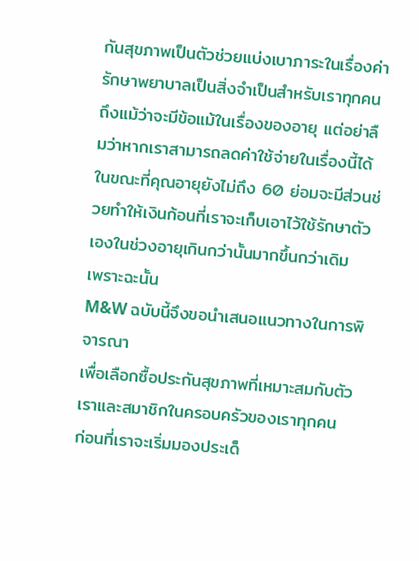กันสุขภาพเป็นตัวช่วยแบ่งเบาภาระในเรื่องค่ารักษาพยาบาลเป็นสิ่งจำเป็นสำหรับเราทุกคน
ถึงแม้ว่าจะมีข้อแม้ในเรื่องของอายุ แต่อย่าลืมว่าหากเราสามารถลดค่าใช้จ่ายในเรื่องนี้ได้
ในขณะที่คุณอายุยังไม่ถึง 60 ย่อมจะมีส่วนช่วยทำให้เงินก้อนที่เราจะเก็บเอาไว้ใช้รักษาตัวเองในช่วงอายุเกินกว่านั้นมากขึ้นกว่าเดิม
เพราะฉะนั้น
M&W ฉบับนี้จึงขอนำเสนอแนวทางในการพิจารณา
เพื่อเลือกซื้อประกันสุขภาพที่เหมาะสมกับตัวเราและสมาชิกในครอบครัวของเราทุกคน
ก่อนที่เราจะเริ่มมองประเด็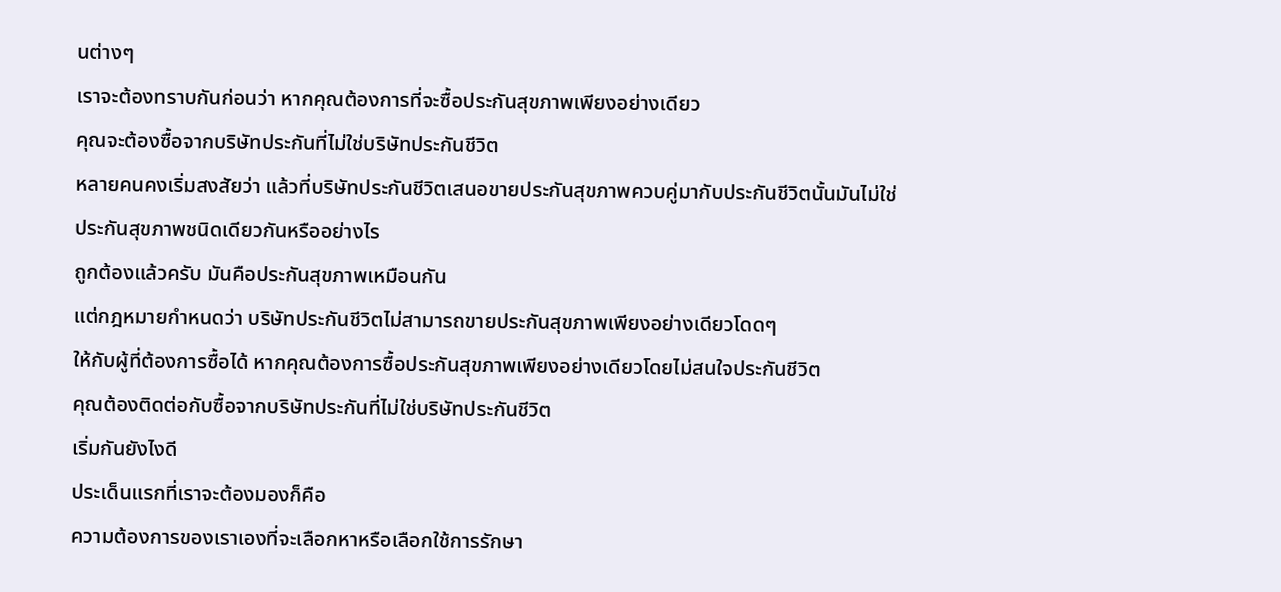นต่างๆ
เราจะต้องทราบกันก่อนว่า หากคุณต้องการที่จะซื้อประกันสุขภาพเพียงอย่างเดียว
คุณจะต้องซื้อจากบริษัทประกันที่ไม่ใช่บริษัทประกันชีวิต
หลายคนคงเริ่มสงสัยว่า แล้วที่บริษัทประกันชีวิตเสนอขายประกันสุขภาพควบคู่มากับประกันชีวิตนั้นมันไม่ใช่ประกันสุขภาพชนิดเดียวกันหรืออย่างไร
ถูกต้องแล้วครับ มันคือประกันสุขภาพเหมือนกัน
แต่กฎหมายกำหนดว่า บริษัทประกันชีวิตไม่สามารถขายประกันสุขภาพเพียงอย่างเดียวโดดๆ
ให้กับผู้ที่ต้องการซื้อได้ หากคุณต้องการซื้อประกันสุขภาพเพียงอย่างเดียวโดยไม่สนใจประกันชีวิต
คุณต้องติดต่อกับซื้อจากบริษัทประกันที่ไม่ใช่บริษัทประกันชีวิต
เริ่มกันยังไงดี
ประเด็นแรกที่เราจะต้องมองก็คือ
ความต้องการของเราเองที่จะเลือกหาหรือเลือกใช้การรักษา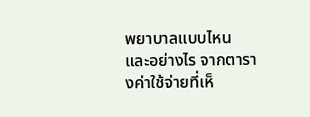พยาบาลแบบไหน
และอย่างไร จากตารางค่าใช้จ่ายที่เห็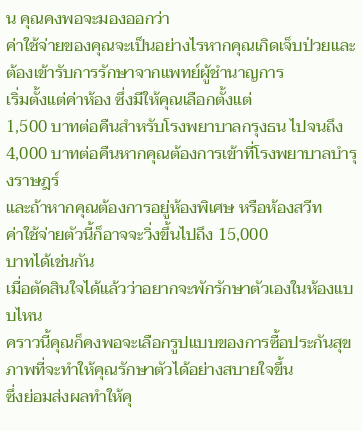น คุณคงพอจะมองออกว่า
ค่าใช้จ่ายของคุณจะเป็นอย่างไรหากคุณเกิดเจ็บป่วยและต้องเข้ารับการรักษาจากแพทย์ผู้ชำนาญการ
เริ่มตั้งแต่ค่าห้อง ซึ่งมีให้คุณเลือกตั้งแต่
1,500 บาทต่อคืนสำหรับโรงพยาบาลกรุงธน ไปจนถึง
4,000 บาทต่อคืนหากคุณต้องการเข้าที่โรงพยาบาลบำรุงราษฎร์
และถ้าหากคุณต้องการอยู่ห้องพิเศษ หรือห้องสวีท
ค่าใช้จ่ายตัวนี้ก็อาจจะวิ่งขึ้นไปถึง 15,000
บาทได้เช่นกัน
เมื่อตัดสินใจได้แล้วว่าอยากจะพักรักษาตัวเองในห้องแบบไหน
คราวนี้คุณก็คงพอจะเลือกรูปแบบของการซื้อประกันสุขภาพที่จะทำให้คุณรักษาตัวได้อย่างสบายใจขึ้น
ซึ่งย่อมส่งผลทำให้คุ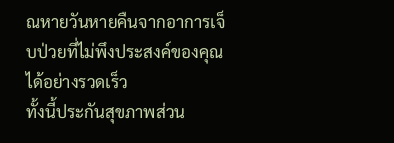ณหายวันหายคืนจากอาการเจ็บป่วยที่ไม่พึงประสงค์ของคุณได้อย่างรวดเร็ว
ทั้งนี้ประกันสุขภาพส่วน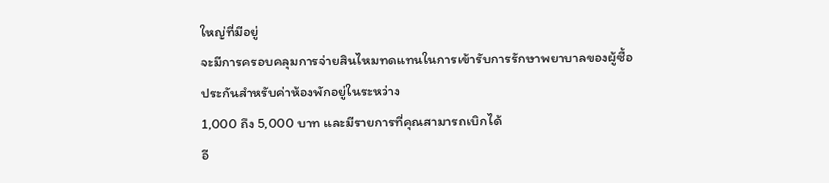ใหญ่ที่มีอยู่
จะมีการครอบคลุมการจ่ายสินไหมทดแทนในการเข้ารับการรักษาพยาบาลของผู้ซื้อประกันสำหรับค่าห้องพักอยู่ในระหว่าง
1,000 ถึง 5,000 บาท และมีรายการที่คุณสามารถเบิกได้
อี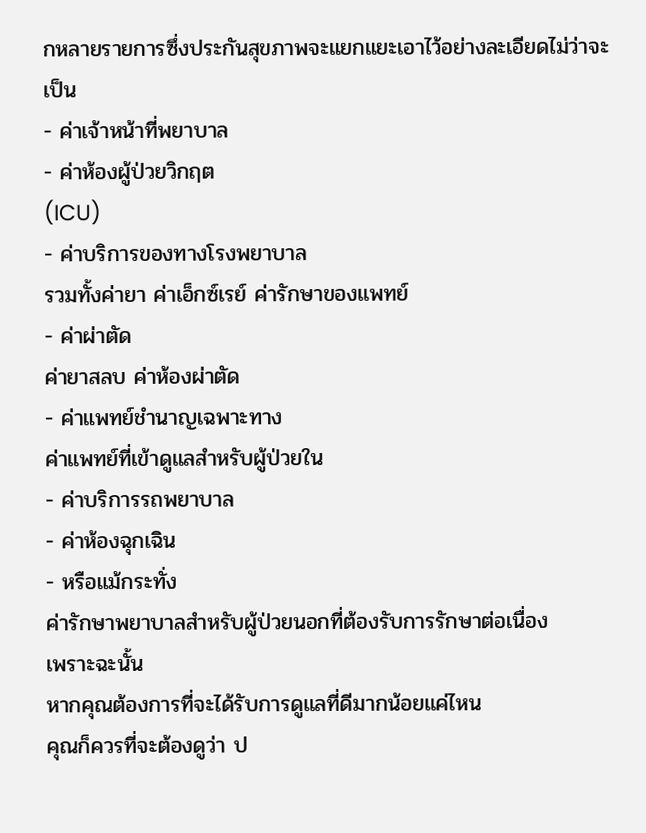กหลายรายการซึ่งประกันสุขภาพจะแยกแยะเอาไว้อย่างละเอียดไม่ว่าจะเป็น
- ค่าเจ้าหน้าที่พยาบาล
- ค่าห้องผู้ป่วยวิกฤต
(ICU)
- ค่าบริการของทางโรงพยาบาล
รวมทั้งค่ายา ค่าเอ็กซ์เรย์ ค่ารักษาของแพทย์
- ค่าผ่าตัด
ค่ายาสลบ ค่าห้องผ่าตัด
- ค่าแพทย์ชำนาญเฉพาะทาง
ค่าแพทย์ที่เข้าดูแลสำหรับผู้ป่วยใน
- ค่าบริการรถพยาบาล
- ค่าห้องฉุกเฉิน
- หรือแม้กระทั่ง
ค่ารักษาพยาบาลสำหรับผู้ป่วยนอกที่ต้องรับการรักษาต่อเนื่อง
เพราะฉะนั้น
หากคุณต้องการที่จะได้รับการดูแลที่ดีมากน้อยแค่ไหน
คุณก็ควรที่จะต้องดูว่า ป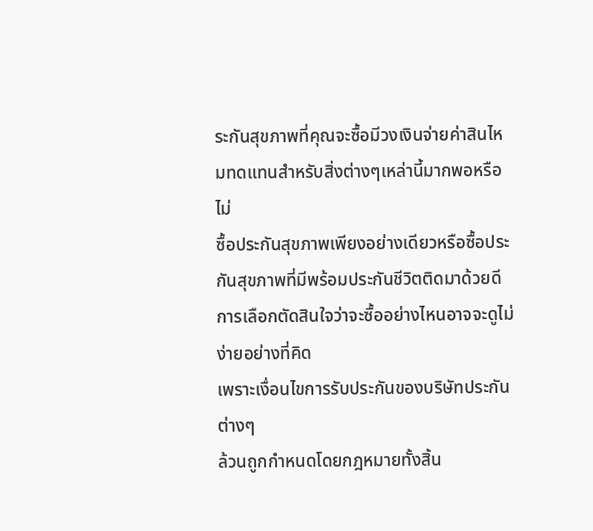ระกันสุขภาพที่คุณจะซื้อมีวงเงินจ่ายค่าสินไหมทดแทนสำหรับสิ่งต่างๆเหล่านี้มากพอหรือไม่
ซื้อประกันสุขภาพเพียงอย่างเดียวหรือซื้อประกันสุขภาพที่มีพร้อมประกันชีวิตติดมาด้วยดี
การเลือกตัดสินใจว่าจะซื้ออย่างไหนอาจจะดูไม่ง่ายอย่างที่คิด
เพราะเงื่อนไขการรับประกันของบริษัทประกันต่างๆ
ล้วนถูกกำหนดโดยกฎหมายทั้งสิ้น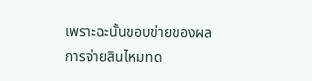เพราะฉะนั้นขอบข่ายของผลการจ่ายสินไหมทด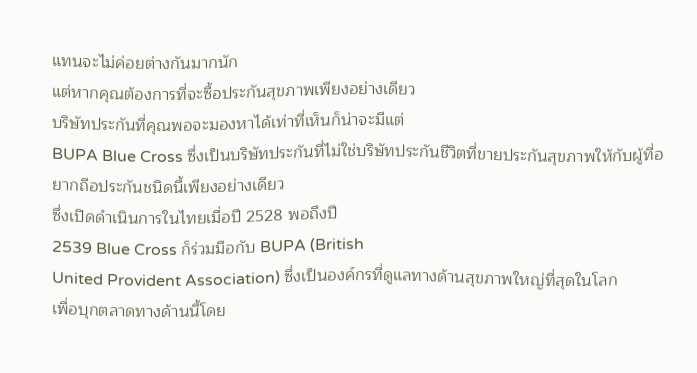แทนจะไม่ค่อยต่างกันมากนัก
แต่หากคุณต้องการที่จะซื้อประกันสุขภาพเพียงอย่างเดียว
บริษัทประกันที่คุณพอจะมองหาได้เท่าที่เห็นก็น่าจะมีแต่
BUPA Blue Cross ซึ่งเป็นบริษัทประกันที่ไม่ใช่บริษัทประกันชีวิตที่ขายประกันสุขภาพให้กับผู้ที่อยากถือประกันชนิดนี้เพียงอย่างเดียว
ซึ่งเปิดดำเนินการในไทยเมื่อปี 2528 พอถึงปี
2539 Blue Cross ก็ร่วมมือกับ BUPA (British
United Provident Association) ซึ่งเป็นองค์กรที่ดูแลทางด้านสุขภาพใหญ่ที่สุดในโลก
เพื่อบุกตลาดทางด้านนี้โดย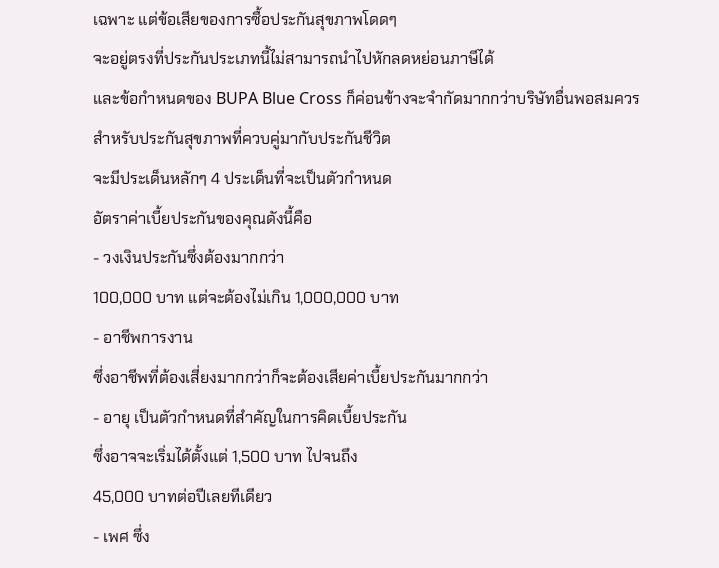เฉพาะ แต่ข้อเสียของการซื้อประกันสุขภาพโดดๆ
จะอยู่ตรงที่ประกันประเภทนี้ไม่สามารถนำไปหักลดหย่อนภาษีได้
และข้อกำหนดของ BUPA Blue Cross ก็ค่อนข้างจะจำกัดมากกว่าบริษัทอื่นพอสมควร
สำหรับประกันสุขภาพที่ควบคู่มากับประกันชีวิต
จะมีประเด็นหลักๆ 4 ประเด็นที่จะเป็นตัวกำหนด
อัตราค่าเบี้ยประกันของคุณดังนี้คือ
- วงเงินประกันซึ่งต้องมากกว่า
100,000 บาท แต่จะต้องไม่เกิน 1,000,000 บาท
- อาชีพการงาน
ซึ่งอาชีพที่ต้องเสี่ยงมากกว่าก็จะต้องเสียค่าเบี้ยประกันมากกว่า
- อายุ เป็นตัวกำหนดที่สำคัญในการคิดเบี้ยประกัน
ซึ่งอาจจะเริ่มได้ตั้งแต่ 1,500 บาท ไปจนถึง
45,000 บาทต่อปีเลยทีเดียว
- เพศ ซึ่ง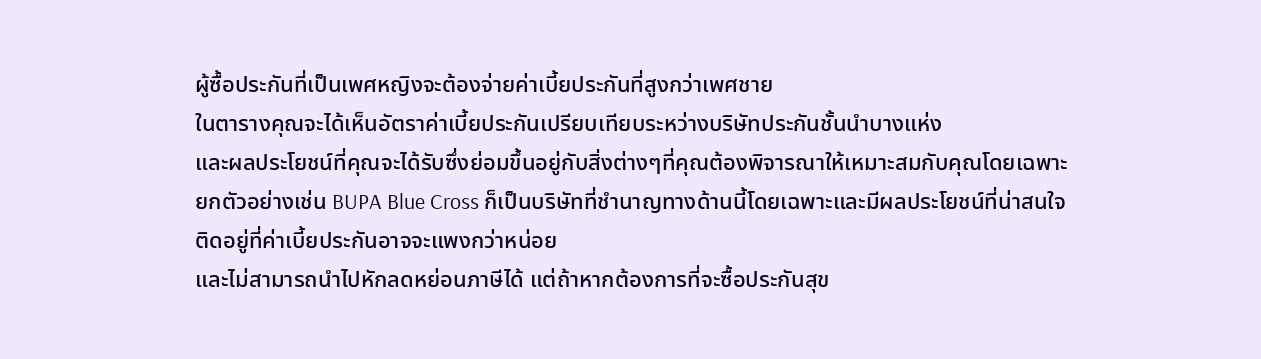ผู้ซื้อประกันที่เป็นเพศหญิงจะต้องจ่ายค่าเบี้ยประกันที่สูงกว่าเพศชาย
ในตารางคุณจะได้เห็นอัตราค่าเบี้ยประกันเปรียบเทียบระหว่างบริษัทประกันชั้นนำบางแห่ง
และผลประโยชน์ที่คุณจะได้รับซึ่งย่อมขึ้นอยู่กับสิ่งต่างๆที่คุณต้องพิจารณาให้เหมาะสมกับคุณโดยเฉพาะ
ยกตัวอย่างเช่น BUPA Blue Cross ก็เป็นบริษัทที่ชำนาญทางด้านนี้โดยเฉพาะและมีผลประโยชน์ที่น่าสนใจ
ติดอยู่ที่ค่าเบี้ยประกันอาจจะแพงกว่าหน่อย
และไม่สามารถนำไปหักลดหย่อนภาษีได้ แต่ถ้าหากต้องการที่จะซื้อประกันสุข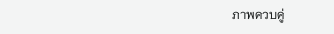ภาพควบคู่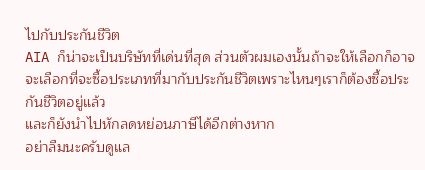ไปกับประกันชีวิต
AIA ก็น่าจะเป็นบริษัทที่เด่นที่สุด ส่วนตัวผมเองนั้นถ้าจะให้เลือกก็อาจจะเลือกที่จะซื้อประเภทที่มากับประกันชีวิตเพราะไหนๆเราก็ต้องซื้อประกันชีวิตอยู่แล้ว
และก็ยังนำไปหักลดหย่อนภาษีได้อีกต่างหาก
อย่าลืมนะครับดูแล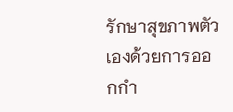รักษาสุขภาพตัวเองด้วยการออกกำ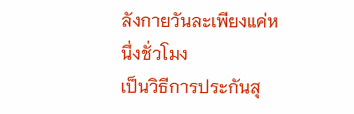ลังกายวันละเพียงแค่หนึ่งชั่วโมง
เป็นวิธีการประกันสุ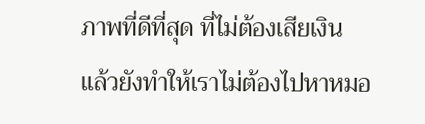ภาพที่ดีที่สุด ที่ไม่ต้องเสียเงิน
แล้วยังทำให้เราไม่ต้องไปหาหมอ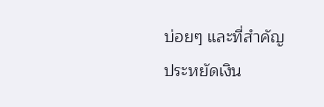บ่อยๆ และที่สำคัญ
ประหยัดเงิน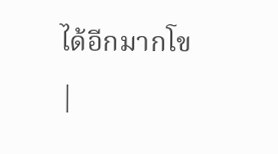ได้อีกมากโข
|